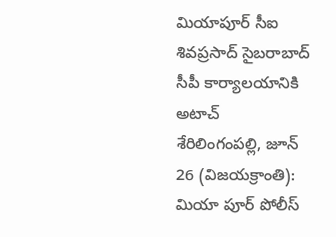మియాపూర్ సీఐ శివప్రసాద్ సైబరాబాద్ సీపీ కార్యాలయానికి అటాచ్
శేరిలింగంపల్లి, జూన్ 26 (విజయక్రాంతి): మియా పూర్ పోలీస్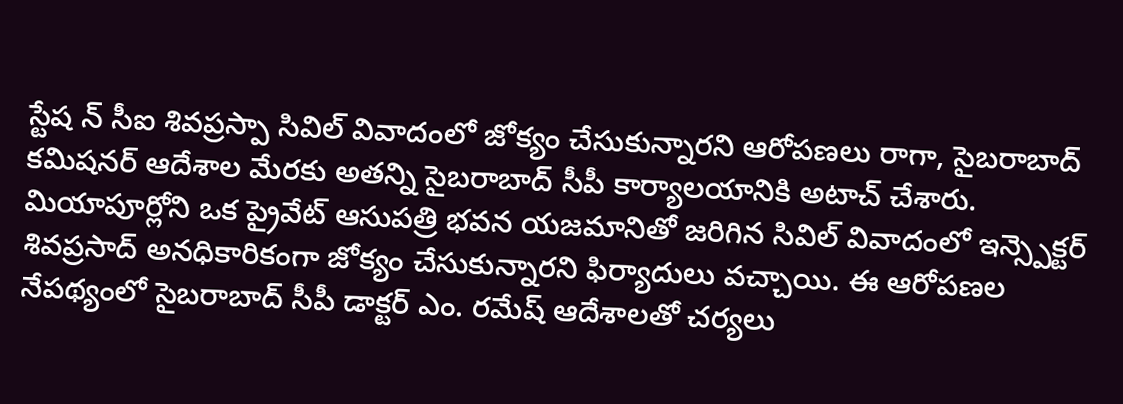స్టేష న్ సీఐ శివప్రస్పా సివిల్ వివాదంలో జోక్యం చేసుకున్నారని ఆరోపణలు రాగా, సైబరాబాద్ కమిషనర్ ఆదేశాల మేరకు అతన్ని సైబరాబాద్ సీపీ కార్యాలయానికి అటాచ్ చేశారు. మియాపూర్లోని ఒక ప్రైవేట్ ఆసుపత్రి భవన యజమానితో జరిగిన సివిల్ వివాదంలో ఇన్స్పెక్టర్ శివప్రసాద్ అనధికారికంగా జోక్యం చేసుకున్నారని ఫిర్యాదులు వచ్చాయి. ఈ ఆరోపణల నేపథ్యంలో సైబరాబాద్ సీపీ డాక్టర్ ఎం. రమేష్ ఆదేశాలతో చర్యలు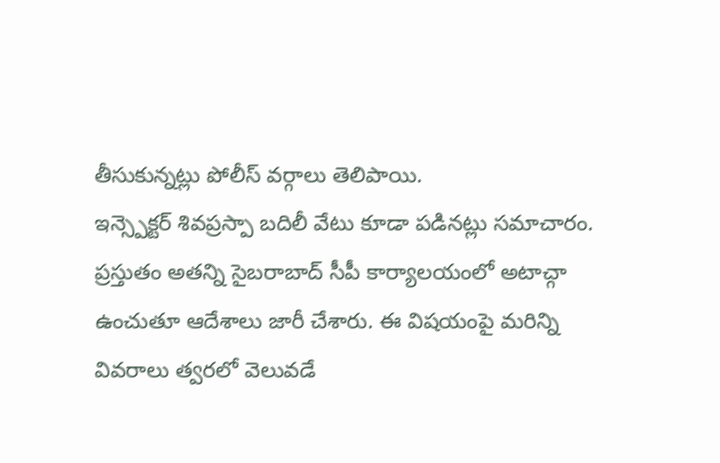తీసుకున్నట్లు పోలీస్ వర్గాలు తెలిపాయి.
ఇన్స్పెక్టర్ శివప్రస్పా బదిలీ వేటు కూడా పడినట్లు సమాచారం. ప్రస్తుతం అతన్ని సైబరాబాద్ సీపీ కార్యాలయంలో అటాచ్గా ఉంచుతూ ఆదేశాలు జారీ చేశారు. ఈ విషయంపై మరిన్ని వివరాలు త్వరలో వెలువడే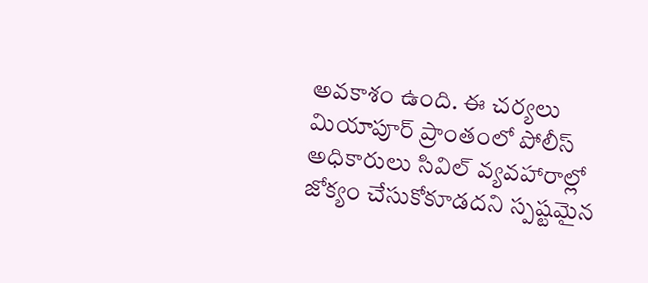అవకాశం ఉంది. ఈ చర్యలు మియాపూర్ ప్రాంతంలో పోలీస్ అధికారులు సివిల్ వ్యవహారాల్లో జోక్యం చేసుకోకూడదని స్పష్టమైన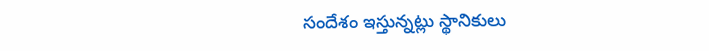సందేశం ఇస్తున్నట్లు స్థానికులు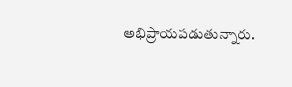అభిప్రాయపడుతున్నారు.